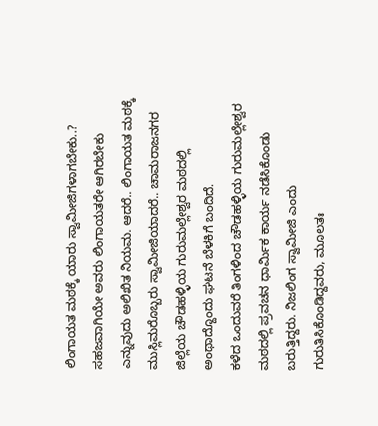ಲಿಂಗಾಯತ ಮಠಕ್ಕೆ ಯಾರು ಸ್ವಾಮೀಜಿಗಳಾಗಬೇಕು..? ಸಹಜವಾಗಿಯೇ ಅವರು ಲಿಂಗಾಯತರೇ ಆಗಿರಬೇಕು ಎನ್ನುವುದು ಅಲಿಖಿತ ನಿಯಮ. ಆದರೆ.. ಲಿಂಗಾಯತ ಮಠಕ್ಕೆ ಮುಸ್ಲಿಮರೊಬ್ಬರು ಸ್ವಾಮೀಜಿಯಾದರೆ.. ಚಾಮರಾಜನಗರ ಜಿಲ್ಲೆಯ ಚೌಡಹಳ್ಳಿಯ ಗುರುಮಲ್ಲೇಶ್ವರ ಮಠದಲ್ಲಿ ಅಂಥಾದ್ದೊಂದು ಘಟನೆ ಬೆಳಕಿಗೆ ಬಂದಿದೆ.
ಕಳೆದ ಒಂದುವರೆ ತಿಂಗಳಿಂದ ಚೌಡಹಳ್ಳಿಯ ಗುರುಮಲ್ಲೇಶ್ವರ ಮಠದಲ್ಲಿ ಪ್ರವಚನ ಧಾರ್ಮಿಕ ಕಾರ್ಯ ನಡೆಸಿಕೊಂಡು ಬರುತ್ತಿದ್ದರು. ನಿಜಲಿಂಗ ಸ್ವಾಮೀಜಿ ಎಂದು ಗುರುತಿಸಿಕೊಂಡಿದ್ದವರು, ಮೂಲತಃ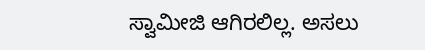ಸ್ವಾಮೀಜಿ ಆಗಿರಲಿಲ್ಲ. ಅಸಲು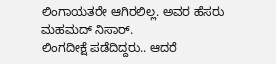ಲಿಂಗಾಯತರೇ ಆಗಿರಲಿಲ್ಲ. ಅವರ ಹೆಸರು ಮಹಮದ್ ನಿಸಾರ್.
ಲಿಂಗದೀಕ್ಷೆ ಪಡೆದಿದ್ದರು.. ಆದರೆ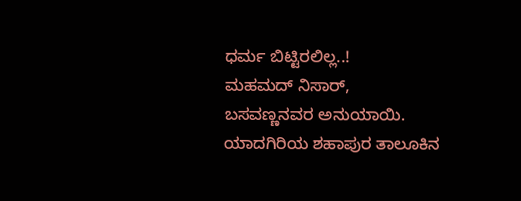ಧರ್ಮ ಬಿಟ್ಟಿರಲಿಲ್ಲ..!
ಮಹಮದ್ ನಿಸಾರ್, ಬಸವಣ್ಣನವರ ಅನುಯಾಯಿ. ಯಾದಗಿರಿಯ ಶಹಾಪುರ ತಾಲೂಕಿನ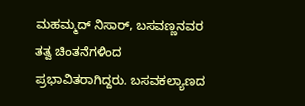ಮಹಮ್ಮದ್ ನಿಸಾರ್, ಬಸವಣ್ಣನವರ ತತ್ವ ಚಿಂತನೆಗಳಿಂದ ಪ್ರಭಾವಿತರಾಗಿದ್ದರು. ಬಸವಕಲ್ಯಾಣದ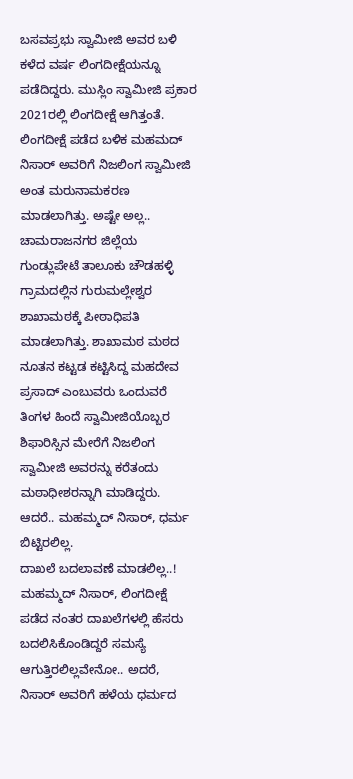ಬಸವಪ್ರಭು ಸ್ವಾಮೀಜಿ ಅವರ ಬಳಿ ಕಳೆದ ವರ್ಷ ಲಿಂಗದೀಕ್ಷೆಯನ್ನೂ ಪಡೆದಿದ್ದರು. ಮುಸ್ಲಿಂ ಸ್ವಾಮೀಜಿ ಪ್ರಕಾರ 2021ರಲ್ಲಿ ಲಿಂಗದೀಕ್ಷೆ ಆಗಿತ್ತಂತೆ. ಲಿಂಗದೀಕ್ಷೆ ಪಡೆದ ಬಳಿಕ ಮಹಮದ್ ನಿಸಾರ್ ಅವರಿಗೆ ನಿಜಲಿಂಗ ಸ್ವಾಮೀಜಿ ಅಂತ ಮರುನಾಮಕರಣ ಮಾಡಲಾಗಿತ್ತು. ಅಷ್ಟೇ ಅಲ್ಲ.. ಚಾಮರಾಜನಗರ ಜಿಲ್ಲೆಯ ಗುಂಡ್ಲುಪೇಟೆ ತಾಲೂಕು ಚೌಡಹಳ್ಳಿ ಗ್ರಾಮದಲ್ಲಿನ ಗುರುಮಲ್ಲೇಶ್ವರ ಶಾಖಾಮಠಕ್ಕೆ ಪೀಠಾಧಿಪತಿ ಮಾಡಲಾಗಿತ್ತು. ಶಾಖಾಮಠ ಮಠದ ನೂತನ ಕಟ್ಟಡ ಕಟ್ಟಿಸಿದ್ದ ಮಹದೇವ ಪ್ರಸಾದ್ ಎಂಬುವರು ಒಂದುವರೆ ತಿಂಗಳ ಹಿಂದೆ ಸ್ವಾಮೀಜಿಯೊಬ್ಬರ ಶಿಫಾರಿಸ್ಸಿನ ಮೇರೆಗೆ ನಿಜಲಿಂಗ ಸ್ವಾಮೀಜಿ ಅವರನ್ನು ಕರೆತಂದು ಮಠಾಧೀಶರನ್ನಾಗಿ ಮಾಡಿದ್ದರು. ಆದರೆ.. ಮಹಮ್ಮದ್ ನಿಸಾರ್, ಧರ್ಮ ಬಿಟ್ಟಿರಲಿಲ್ಲ.
ದಾಖಲೆ ಬದಲಾವಣೆ ಮಾಡಲಿಲ್ಲ..!
ಮಹಮ್ಮದ್ ನಿಸಾರ್, ಲಿಂಗದೀಕ್ಷೆ ಪಡೆದ ನಂತರ ದಾಖಲೆಗಳಲ್ಲಿ ಹೆಸರು ಬದಲಿಸಿಕೊಂಡಿದ್ದರೆ ಸಮಸ್ಯೆ ಆಗುತ್ತಿರಲಿಲ್ಲವೇನೋ.. ಅದರೆ, ನಿಸಾರ್ ಅವರಿಗೆ ಹಳೆಯ ಧರ್ಮದ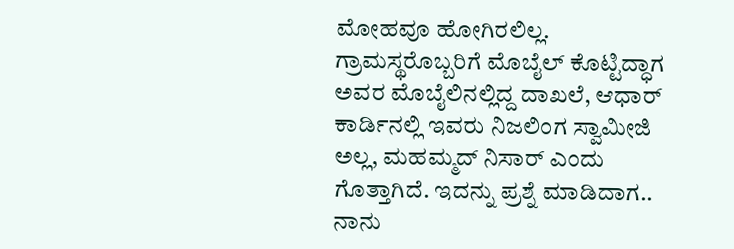ಮೋಹವೂ ಹೋಗಿರಲಿಲ್ಲ. ಗ್ರಾಮಸ್ಥರೊಬ್ಬರಿಗೆ ಮೊಬೈಲ್ ಕೊಟ್ಟಿದ್ಧಾಗ ಅವರ ಮೊಬೈಲಿನಲ್ಲಿದ್ದ ದಾಖಲೆ, ಆಧಾರ್ ಕಾರ್ಡಿನಲ್ಲಿ ಇವರು ನಿಜಲಿಂಗ ಸ್ವಾಮೀಜಿ ಅಲ್ಲ, ಮಹಮ್ಮದ್ ನಿಸಾರ್ ಎಂದು ಗೊತ್ತಾಗಿದೆ. ಇದನ್ನು ಪ್ರಶ್ನೆ ಮಾಡಿದಾಗ.. ನಾನು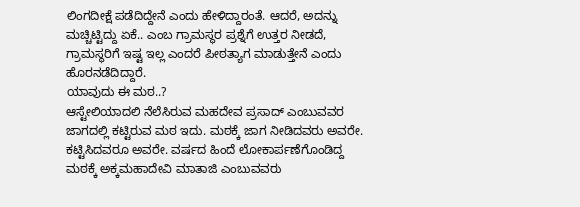ಲಿಂಗದೀಕ್ಷೆ ಪಡೆದಿದ್ದೇನೆ ಎಂದು ಹೇಳಿದ್ದಾರಂತೆ. ಆದರೆ, ಅದನ್ನು ಮಚ್ಚಿಟ್ಟಿದ್ದು ಏಕೆ.. ಎಂಬ ಗ್ರಾಮಸ್ಥರ ಪ್ರಶ್ನೆಗೆ ಉತ್ತರ ನೀಡದೆ, ಗ್ರಾಮಸ್ಥರಿಗೆ ಇಷ್ಟ ಇಲ್ಲ ಎಂದರೆ ಪೀಠತ್ಯಾಗ ಮಾಡುತ್ತೇನೆ ಎಂದು ಹೊರನಡೆದಿದ್ದಾರೆ.
ಯಾವುದು ಈ ಮಠ..?
ಆಸ್ಟೇಲಿಯಾದಲಿ ನೆಲೆಸಿರುವ ಮಹದೇವ ಪ್ರಸಾದ್ ಎಂಬುವವರ ಜಾಗದಲ್ಲಿ ಕಟ್ಟಿರುವ ಮಠ ಇದು. ಮಠಕ್ಕೆ ಜಾಗ ನೀಡಿದವರು ಅವರೇ. ಕಟ್ಟಿಸಿದವರೂ ಅವರೇ. ವರ್ಷದ ಹಿಂದೆ ಲೋಕಾರ್ಪಣೆಗೊಂಡಿದ್ದ ಮಠಕ್ಕೆ ಅಕ್ಕಮಹಾದೇವಿ ಮಾತಾಜಿ ಎಂಬುವವರು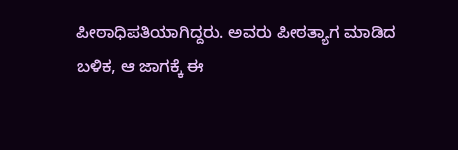ಪೀಠಾಧಿಪತಿಯಾಗಿದ್ದರು. ಅವರು ಪೀಠತ್ಯಾಗ ಮಾಡಿದ ಬಳಿಕ, ಆ ಜಾಗಕ್ಕೆ ಈ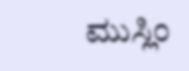ಮುಸ್ಲಿಂ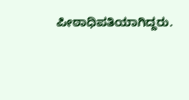ಪೀಠಾಧಿಪತಿಯಾಗಿದ್ದರು.